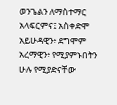ወንጌልን ለማስተማር አላፍርምና፤ አስቀድሞ አይሁዳዊን፥ ደግሞም አረማዊን፥ የሚያምኑበትን ሁሉ የሚያድናቸው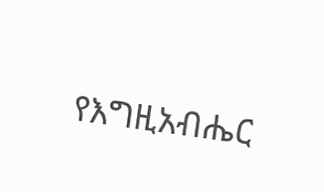የእግዚአብሔር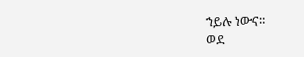ኀይሉ ነውና።
ወደ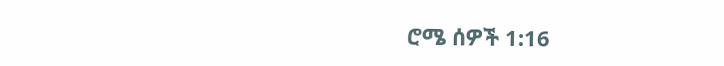ሮሜ ሰዎች 1:16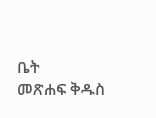ቤት
መጽሐፍ ቅዱስ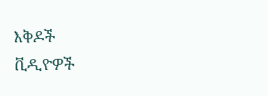እቅዶች
ቪዲዮዎች